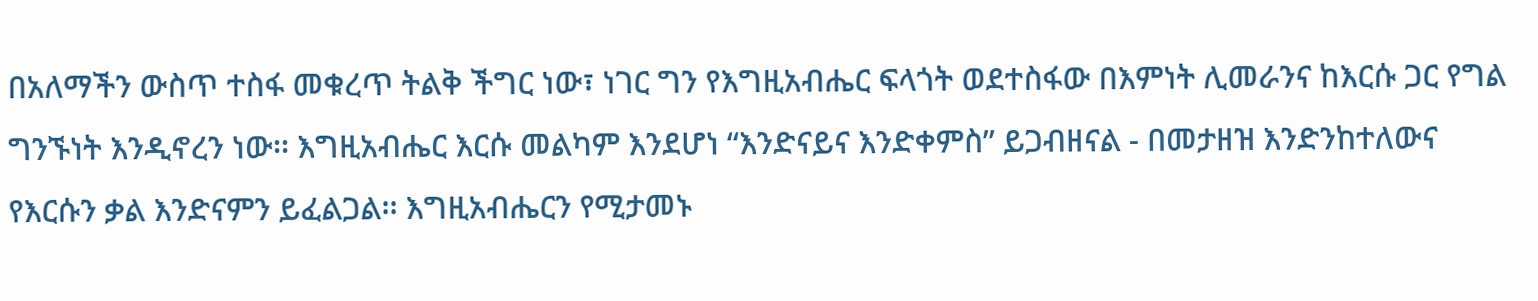በአለማችን ውስጥ ተስፋ መቁረጥ ትልቅ ችግር ነው፣ ነገር ግን የእግዚአብሔር ፍላጎት ወደተስፋው በእምነት ሊመራንና ከእርሱ ጋር የግል ግንኙነት እንዲኖረን ነው፡፡ እግዚአብሔር እርሱ መልካም እንደሆነ “እንድናይና እንድቀምስ” ይጋብዘናል - በመታዘዝ እንድንከተለውና የእርሱን ቃል እንድናምን ይፈልጋል፡፡ እግዚአብሔርን የሚታመኑ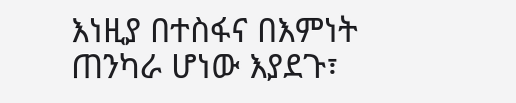እነዚያ በተስፋና በእምነት ጠንካራ ሆነው እያደጉ፣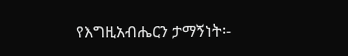የእግዚአብሔርን ታማኝነት፡-